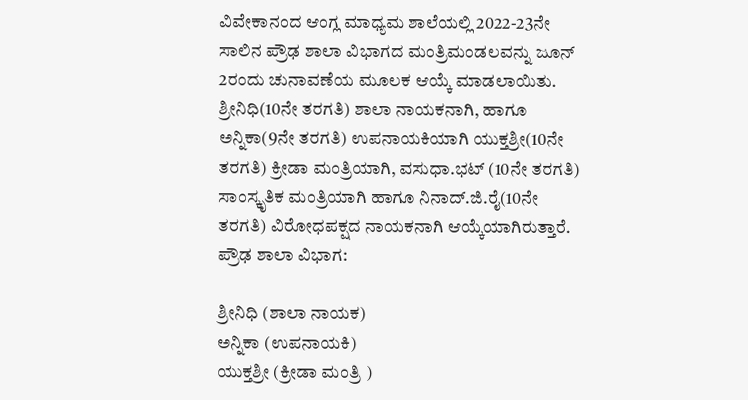ವಿವೇಕಾನಂದ ಆಂಗ್ಲ ಮಾಧ್ಯಮ ಶಾಲೆಯಲ್ಲಿ 2022-23ನೇ ಸಾಲಿನ ಪ್ರೌಢ ಶಾಲಾ ವಿಭಾಗದ ಮಂತ್ರಿಮಂಡಲವನ್ನು ಜೂನ್ 2ರಂದು ಚುನಾವಣೆಯ ಮೂಲಕ ಆಯ್ಕೆ ಮಾಡಲಾಯಿತು.
ಶ್ರೀನಿಧಿ(10ನೇ ತರಗತಿ) ಶಾಲಾ ನಾಯಕನಾಗಿ, ಹಾಗೂ ಅನ್ನಿಕಾ(9ನೇ ತರಗತಿ) ಉಪನಾಯಕಿಯಾಗಿ ಯುಕ್ತಶ್ರೀ(10ನೇ ತರಗತಿ) ಕ್ರೀಡಾ ಮಂತ್ರಿಯಾಗಿ, ವಸುಧಾ.ಭಟ್ (10ನೇ ತರಗತಿ) ಸಾಂಸ್ಕೃತಿಕ ಮಂತ್ರಿಯಾಗಿ ಹಾಗೂ ನಿನಾದ್.ಜಿ.ರೈ(10ನೇ ತರಗತಿ) ವಿರೋಧಪಕ್ಷದ ನಾಯಕನಾಗಿ ಆಯ್ಕೆಯಾಗಿರುತ್ತಾರೆ.
ಪ್ರೌಢ ಶಾಲಾ ವಿಭಾಗ:

ಶ್ರೀನಿಧಿ (ಶಾಲಾ ನಾಯಕ)
ಅನ್ನಿಕಾ (ಉಪನಾಯಕಿ)
ಯುಕ್ತಶ್ರೀ (ಕ್ರೀಡಾ ಮಂತ್ರಿ )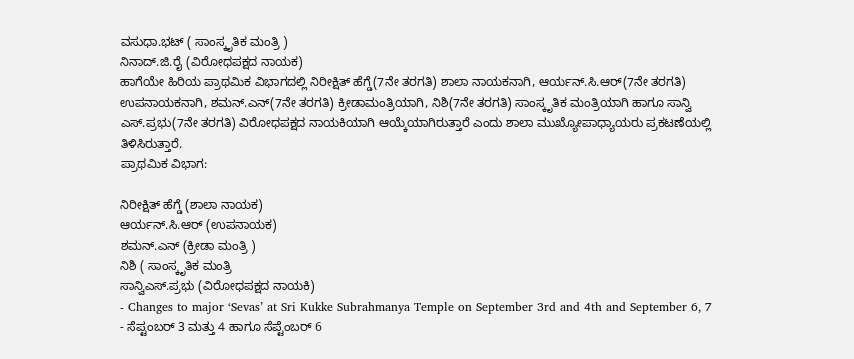ವಸುಧಾ.ಭಟ್ ( ಸಾಂಸ್ಕೃತಿಕ ಮಂತ್ರಿ )
ನಿನಾದ್.ಜಿ.ರೈ (ವಿರೋಧಪಕ್ಷದ ನಾಯಕ)
ಹಾಗೆಯೇ ಹಿರಿಯ ಪ್ರಾಥಮಿಕ ವಿಭಾಗದಲ್ಲಿ ನಿರೀಕ್ಷಿತ್ ಹೆಗ್ಡೆ(7ನೇ ತರಗತಿ) ಶಾಲಾ ನಾಯಕನಾಗಿ, ಆರ್ಯನ್.ಸಿ.ಆರ್(7ನೇ ತರಗತಿ) ಉಪನಾಯಕನಾಗಿ, ಶಮನ್.ಎನ್(7ನೇ ತರಗತಿ) ಕ್ರೀಡಾಮಂತ್ರಿಯಾಗಿ, ನಿಶಿ(7ನೇ ತರಗತಿ) ಸಾಂಸ್ಕೃತಿಕ ಮಂತ್ರಿಯಾಗಿ ಹಾಗೂ ಸಾನ್ವಿ ಎಸ್.ಪ್ರಭು(7ನೇ ತರಗತಿ) ವಿರೋಧಪಕ್ಷದ ನಾಯಕಿಯಾಗಿ ಆಯ್ಕೆಯಾಗಿರುತ್ತಾರೆ ಎಂದು ಶಾಲಾ ಮುಖ್ಯೋಪಾಧ್ಯಾಯರು ಪ್ರಕಟಣೆಯಲ್ಲಿ ತಿಳಿಸಿರುತ್ತಾರೆ.
ಪ್ರಾಥಮಿಕ ವಿಭಾಗ:

ನಿರೀಕ್ಷಿತ್ ಹೆಗ್ಡೆ (ಶಾಲಾ ನಾಯಕ)
ಆರ್ಯನ್.ಸಿ.ಆರ್ (ಉಪನಾಯಕ)
ಶಮನ್.ಎನ್ (ಕ್ರೀಡಾ ಮಂತ್ರಿ )
ನಿಶಿ ( ಸಾಂಸ್ಕೃತಿಕ ಮಂತ್ರಿ
ಸಾನ್ವಿಎಸ್.ಪ್ರಭು (ವಿರೋಧಪಕ್ಷದ ನಾಯಕಿ)
- Changes to major ‘Sevas’ at Sri Kukke Subrahmanya Temple on September 3rd and 4th and September 6, 7
- ಸೆಪ್ಟಂಬರ್ 3 ಮತ್ತು 4 ಹಾಗೂ ಸೆಪ್ಟೆಂಬರ್ 6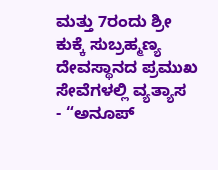ಮತ್ತು 7ರಂದು ಶ್ರೀ ಕುಕ್ಕೆ ಸುಬ್ರಹ್ಮಣ್ಯ ದೇವಸ್ಥಾನದ ಪ್ರಮುಖ ಸೇವೆಗಳಲ್ಲಿ ವ್ಯತ್ಯಾಸ
- “ಅನೂಪ್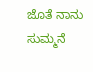ಜೊತೆ ನಾನು ಸುಮ್ಮನೆ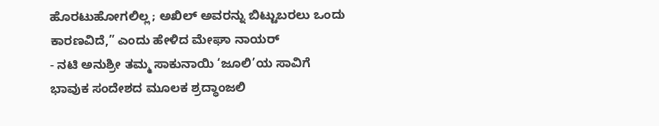ಹೊರಟುಹೋಗಲಿಲ್ಲ; ಅಖಿಲ್ ಅವರನ್ನು ಬಿಟ್ಟುಬರಲು ಒಂದು ಕಾರಣವಿದೆ,” ಎಂದು ಹೇಳಿದ ಮೇಘಾ ನಾಯರ್
- ನಟಿ ಅನುಶ್ರೀ ತಮ್ಮ ಸಾಕುನಾಯಿ ‘ಜೂಲಿ’ಯ ಸಾವಿಗೆ ಭಾವುಕ ಸಂದೇಶದ ಮೂಲಕ ಶ್ರದ್ಧಾಂಜಲಿ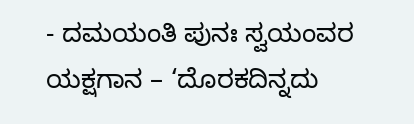- ದಮಯಂತಿ ಪುನಃ ಸ್ವಯಂವರ ಯಕ್ಷಗಾನ – ‘ದೊರಕದಿನ್ನದು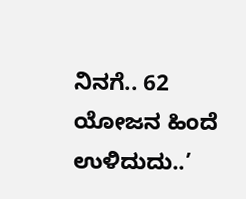ನಿನಗೆ.. 62 ಯೋಜನ ಹಿಂದೆ ಉಳಿದುದು..’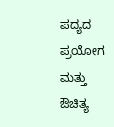ಪದ್ಯದ ಪ್ರಯೋಗ ಮತ್ತು ಔಚಿತ್ಯ